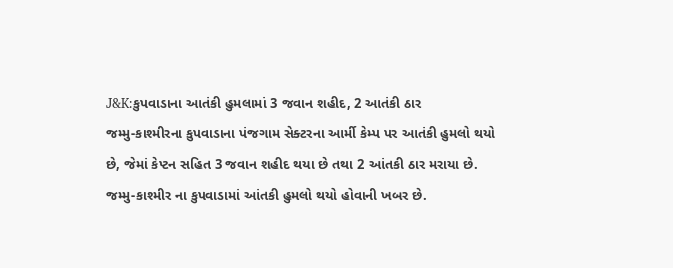J&K:કુપવાડાના આતંકી હુમલામાં 3 જવાન શહીદ, 2 આતંકી ઠાર
જમ્મુ-કાશ્મીરના કુપવાડાના પંજગામ સેક્ટરના આર્મી કેમ્પ પર આતંકી હુમલો થયો છે, જેમાં કેપ્ટન સહિત 3 જવાન શહીદ થયા છે તથા 2 આંતકી ઠાર મરાયા છે.
જમ્મુ-કાશ્મીર ના કુપવાડામાં આંતકી હુમલો થયો હોવાની ખબર છે.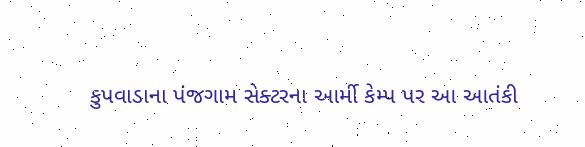કુપવાડાના પંજગામ સેક્ટરના આર્મી કેમ્પ પર આ આતંકી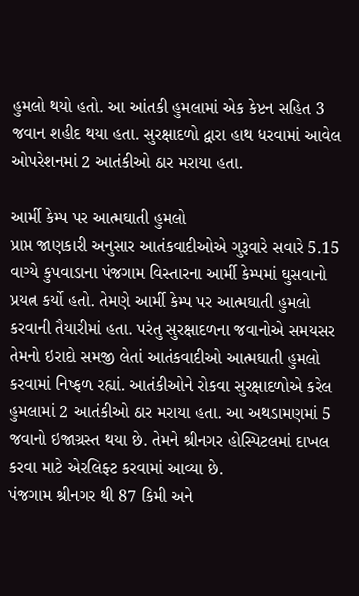હુમલો થયો હતો. આ આંતકી હુમલામાં એક કેપ્ટન સહિત 3 જવાન શહીદ થયા હતા. સુરક્ષાદળો દ્વારા હાથ ધરવામાં આવેલ ઓપરેશનમાં 2 આતંકીઓ ઠાર મરાયા હતા.

આર્મી કેમ્પ પર આત્મઘાતી હુમલો
પ્રાપ્ત જાણકારી અનુસાર આતંકવાદીઓએ ગુરૂવારે સવારે 5.15 વાગ્યે કુપવાડાના પંજગામ વિસ્તારના આર્મી કેમ્પમાં ઘુસવાનો પ્રયત્ન કર્યો હતો. તેમણે આર્મી કેમ્પ પર આત્મઘાતી હુમલો કરવાની તૈયારીમાં હતા. પરંતુ સુરક્ષાદળના જવાનોએ સમયસર તેમનો ઇરાદો સમજી લેતાં આતંકવાદીઓ આત્મઘાતી હુમલો કરવામાં નિષ્ફળ રહ્યાં. આતંકીઓને રોકવા સુરક્ષાદળોએ કરેલ હુમલામાં 2 આતંકીઓ ઠાર મરાયા હતા. આ અથડામણમાં 5 જવાનો ઇજાગ્રસ્ત થયા છે. તેમને શ્રીનગર હોસ્પિટલમાં દાખલ કરવા માટે એરલિફ્ટ કરવામાં આવ્યા છે.
પંજગામ શ્રીનગર થી 87 કિમી અને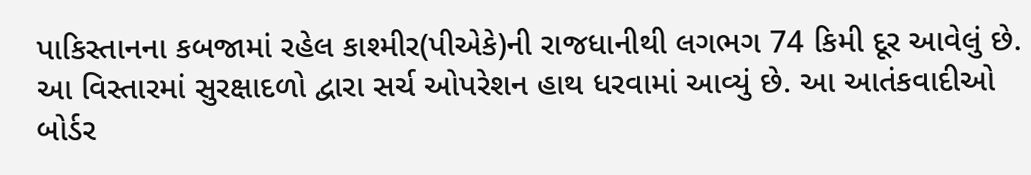પાકિસ્તાનના કબજામાં રહેલ કાશ્મીર(પીએકે)ની રાજધાનીથી લગભગ 74 કિમી દૂર આવેલું છે. આ વિસ્તારમાં સુરક્ષાદળો દ્વારા સર્ચ ઓપરેશન હાથ ધરવામાં આવ્યું છે. આ આતંકવાદીઓ બોર્ડર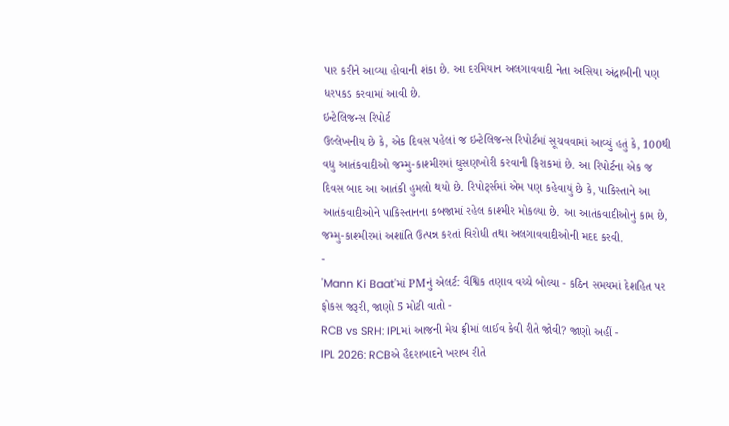પાર કરીને આવ્યા હોવાની શંકા છે. આ દરમિયાન અલગાવવાદી નેતા અસિયા અંદ્રાબીની પણ ધરપકડ કરવામાં આવી છે.
ઇન્ટેલિજન્સ રિપોર્ટ
ઉલ્લેખનીય છે કે, એક દિવસ પહેલાં જ ઇન્ટેલિજન્સ રિપોર્ટમાં સૂચવવામાં આવ્યું હતું કે, 100થી વધુ આતંકવાદીઓ જમ્મુ-કાશ્મીરમાં ઘુસણખોરી કરવાની ફિરાકમાં છે. આ રિપોર્ટના એક જ દિવસ બાદ આ આતંકી હુમલો થયો છે. રિપોર્ટ્સમાં એમ પણ કહેવાયું છે કે, પાકિસ્તાને આ આતંકવાદીઓને પાકિસ્તાનના કબજામાં રહેલ કાશ્મીર મોકલ્યા છે. આ આતંકવાદીઓનું કામ છે, જમ્મુ-કાશ્મીરમાં અશાંતિ ઉત્પન્ન કરતાં વિરોધી તથા અલગાવવાદીઓની મદદ કરવી.
-
'Mann Ki Baat'માં PMનું એલર્ટ: વૈશ્વિક તણાવ વચ્ચે બોલ્યા - કઠિન સમયમાં દેશહિત પર ફોકસ જરૂરી, જાણો 5 મોટી વાતો -
RCB vs SRH: IPLમાં આજની મેચ ફ્રીમાં લાઈવ કેવી રીતે જોવી? જાણો અહીં -
IPL 2026: RCBએ હૈદરાબાદને ખરાબ રીતે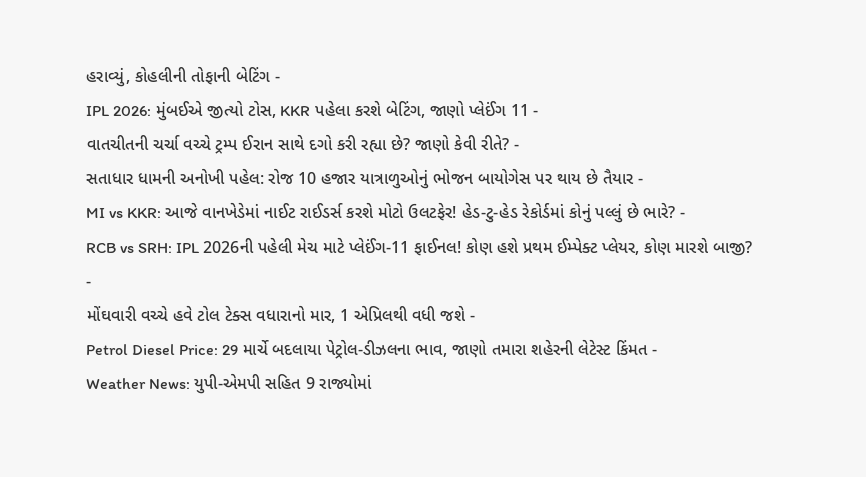હરાવ્યું, કોહલીની તોફાની બેટિંગ -
IPL 2026: મુંબઈએ જીત્યો ટોસ, KKR પહેલા કરશે બેટિંગ, જાણો પ્લેઈંગ 11 -
વાતચીતની ચર્ચા વચ્ચે ટ્રમ્પ ઈરાન સાથે દગો કરી રહ્યા છે? જાણો કેવી રીતે? -
સતાધાર ધામની અનોખી પહેલ: રોજ 10 હજાર યાત્રાળુઓનું ભોજન બાયોગેસ પર થાય છે તૈયાર -
MI vs KKR: આજે વાનખેડેમાં નાઈટ રાઈડર્સ કરશે મોટો ઉલટફેર! હેડ-ટુ-હેડ રેકોર્ડમાં કોનું પલ્લું છે ભારે? -
RCB vs SRH: IPL 2026ની પહેલી મેચ માટે પ્લેઈંગ-11 ફાઈનલ! કોણ હશે પ્રથમ ઈમ્પેક્ટ પ્લેયર, કોણ મારશે બાજી? -
મોંઘવારી વચ્ચે હવે ટોલ ટેક્સ વધારાનો માર, 1 એપ્રિલથી વધી જશે -
Petrol Diesel Price: 29 માર્ચે બદલાયા પેટ્રોલ-ડીઝલના ભાવ, જાણો તમારા શહેરની લેટેસ્ટ કિંમત -
Weather News: યુપી-એમપી સહિત 9 રાજ્યોમાં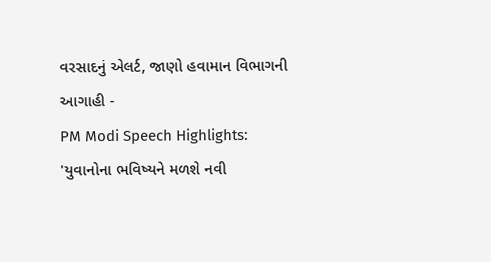વરસાદનું એલર્ટ, જાણો હવામાન વિભાગની આગાહી -
PM Modi Speech Highlights: 'યુવાનોના ભવિષ્યને મળશે નવી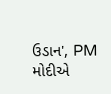ઉડાન', PM મોદીએ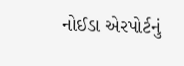નોઈડા એરપોર્ટનું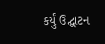કર્યું ઉદ્ઘાટન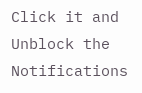Click it and Unblock the Notifications